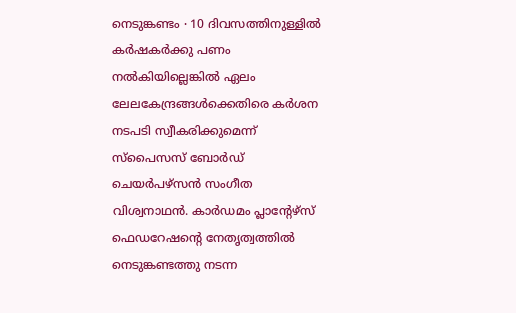നെടുങ്കണ്ടം ∙ 10 ദിവസത്തിനുള്ളിൽ കർഷകർക്കു പണം നൽകിയില്ലെങ്കിൽ ഏലം ലേലകേന്ദ്രങ്ങൾക്കെതിരെ കർശന നടപടി സ്വീകരിക്കുമെന്ന് സ്പൈസസ് ബോർഡ് ചെയർപഴ്സൻ സംഗീത വിശ്വനാഥൻ. കാർഡമം പ്ലാന്റേഴ്സ് ഫെഡറേഷന്റെ നേതൃത്വത്തിൽ നെടുങ്കണ്ടത്തു നടന്ന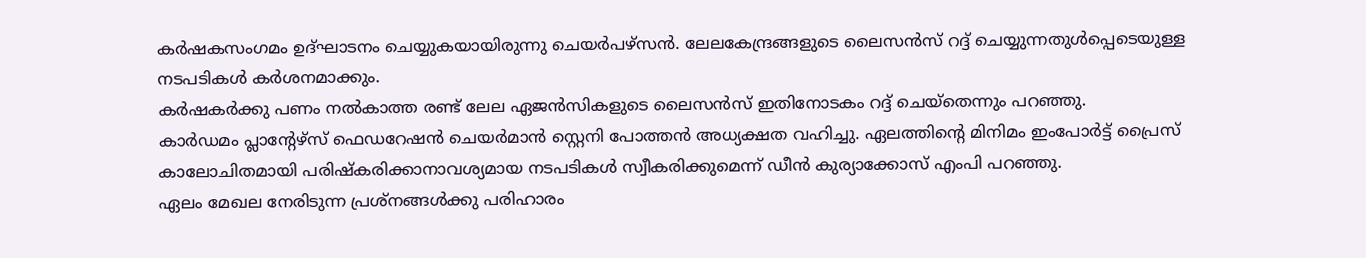കർഷകസംഗമം ഉദ്ഘാടനം ചെയ്യുകയായിരുന്നു ചെയർപഴ്സൻ. ലേലകേന്ദ്രങ്ങളുടെ ലൈസൻസ് റദ്ദ് ചെയ്യുന്നതുൾപ്പെടെയുള്ള നടപടികൾ കർശനമാക്കും.
കർഷകർക്കു പണം നൽകാത്ത രണ്ട് ലേല ഏജൻസികളുടെ ലൈസൻസ് ഇതിനോടകം റദ്ദ് ചെയ്തെന്നും പറഞ്ഞു.
കാർഡമം പ്ലാന്റേഴ്സ് ഫെഡറേഷൻ ചെയർമാൻ സ്റ്റെനി പോത്തൻ അധ്യക്ഷത വഹിച്ചു. ഏലത്തിന്റെ മിനിമം ഇംപോർട്ട് പ്രൈസ് കാലോചിതമായി പരിഷ്കരിക്കാനാവശ്യമായ നടപടികൾ സ്വീകരിക്കുമെന്ന് ഡീൻ കുര്യാക്കോസ് എംപി പറഞ്ഞു.
ഏലം മേഖല നേരിടുന്ന പ്രശ്നങ്ങൾക്കു പരിഹാരം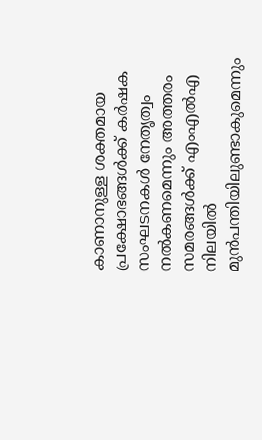കാണാനുള്ള ശക്തമായ പ്രക്ഷോഭങ്ങൾക്ക് കർഷക സംഘടനകൾ നേതൃത്വം നൽകണമെന്നും അത്തരം സമരങ്ങൾക്ക് എംഎൽഎ നിലയിൽ മുൻപന്തിയിലുണ്ടാകുമെന്നും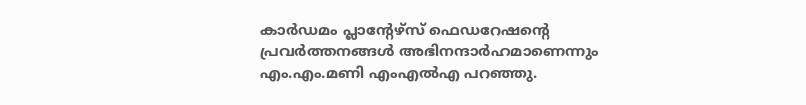കാർഡമം പ്ലാന്റേഴ്സ് ഫെഡറേഷന്റെ പ്രവർത്തനങ്ങൾ അഭിനന്ദാർഹമാണെന്നും എം.എം.മണി എംഎൽഎ പറഞ്ഞു.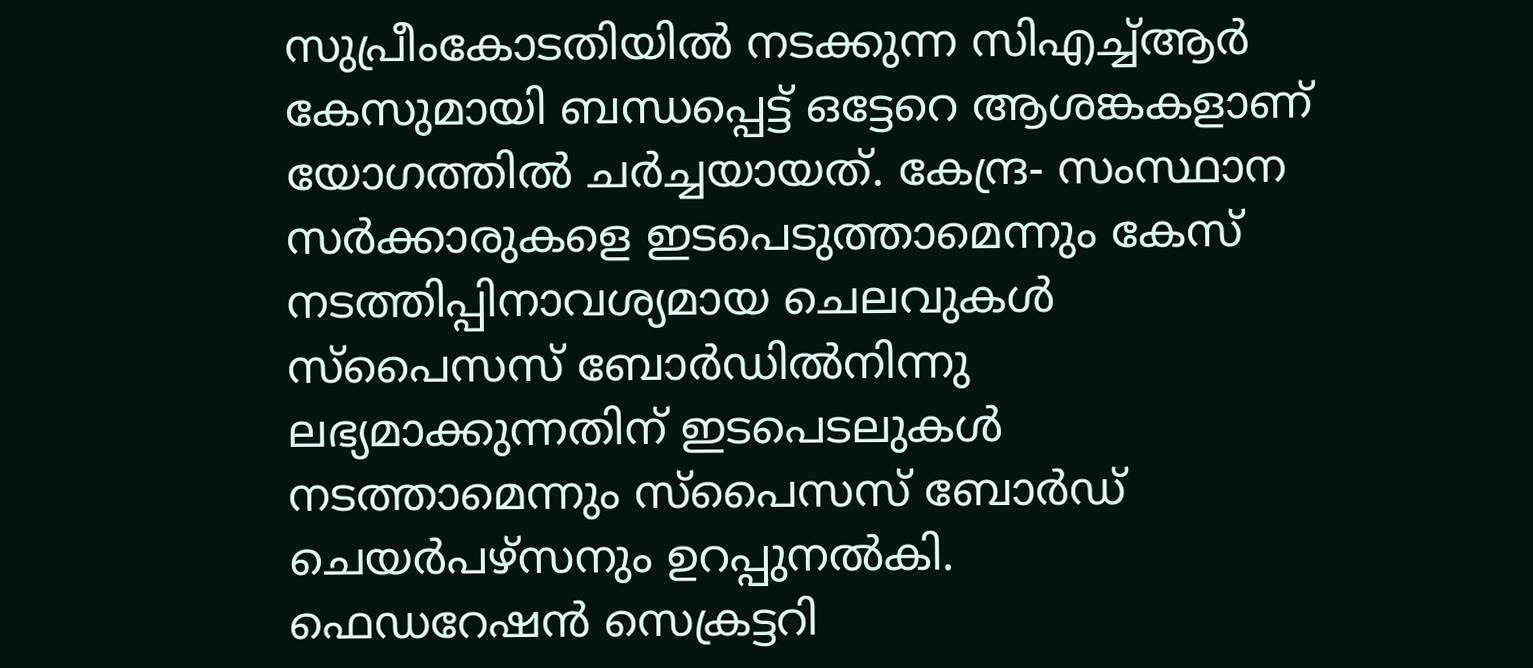സുപ്രീംകോടതിയിൽ നടക്കുന്ന സിഎച്ച്ആർ കേസുമായി ബന്ധപ്പെട്ട് ഒട്ടേറെ ആശങ്കകളാണ് യോഗത്തിൽ ചർച്ചയായത്. കേന്ദ്ര- സംസ്ഥാന സർക്കാരുകളെ ഇടപെടുത്താമെന്നും കേസ് നടത്തിപ്പിനാവശ്യമായ ചെലവുകൾ സ്പൈസസ് ബോർഡിൽനിന്നു ലഭ്യമാക്കുന്നതിന് ഇടപെടലുകൾ നടത്താമെന്നും സ്പൈസസ് ബോർഡ് ചെയർപഴ്സനും ഉറപ്പുനൽകി.
ഫെഡറേഷൻ സെക്രട്ടറി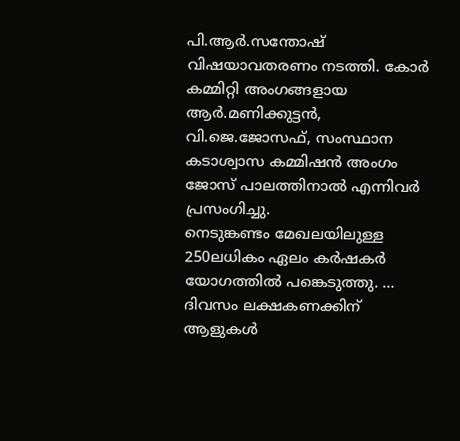പി.ആർ.സന്തോഷ് വിഷയാവതരണം നടത്തി. കോർ കമ്മിറ്റി അംഗങ്ങളായ ആർ.മണിക്കുട്ടൻ, വി.ജെ.ജോസഫ്, സംസ്ഥാന കടാശ്വാസ കമ്മിഷൻ അംഗം ജോസ് പാലത്തിനാൽ എന്നിവർ പ്രസംഗിച്ചു.
നെടുങ്കണ്ടം മേഖലയിലുള്ള 250ലധികം ഏലം കർഷകർ യോഗത്തിൽ പങ്കെടുത്തു. …
ദിവസം ലക്ഷകണക്കിന് ആളുകൾ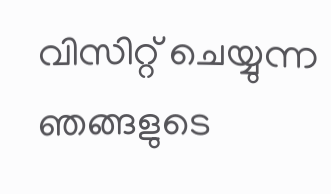വിസിറ്റ് ചെയ്യുന്ന ഞങ്ങളുടെ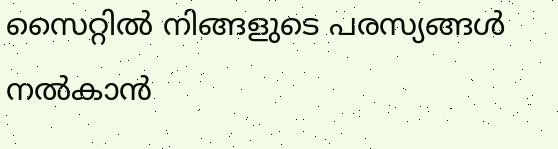സൈറ്റിൽ നിങ്ങളുടെ പരസ്യങ്ങൾ നൽകാൻ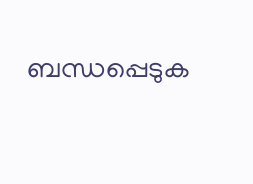ബന്ധപ്പെടുക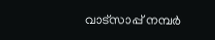വാട്സാപ്പ് നമ്പർ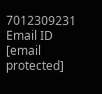7012309231 Email ID [email protected]